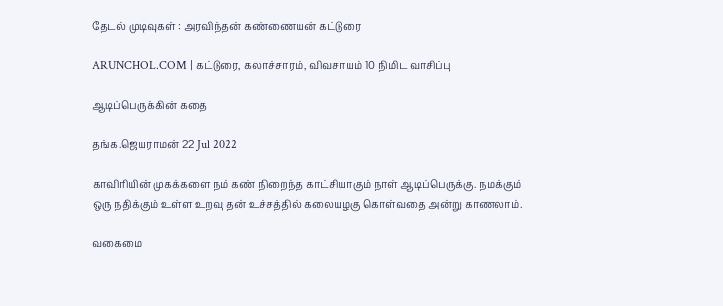தேடல் முடிவுகள் : அரவிந்தன் கண்ணையன் கட்டுரை

ARUNCHOL.COM | கட்டுரை, கலாச்சாரம், விவசாயம் 10 நிமிட வாசிப்பு

ஆடிப்பெருக்கின் கதை

தங்க.ஜெயராமன் 22 Jul 2022

காவிரியின் முகக்களை நம் கண் நிறைந்த காட்சியாகும் நாள் ஆடிப்பெருக்கு. நமக்கும் ஒரு நதிக்கும் உள்ள உறவு தன் உச்சத்தில் கலையழகு கொள்வதை அன்று காணலாம்.

வகைமை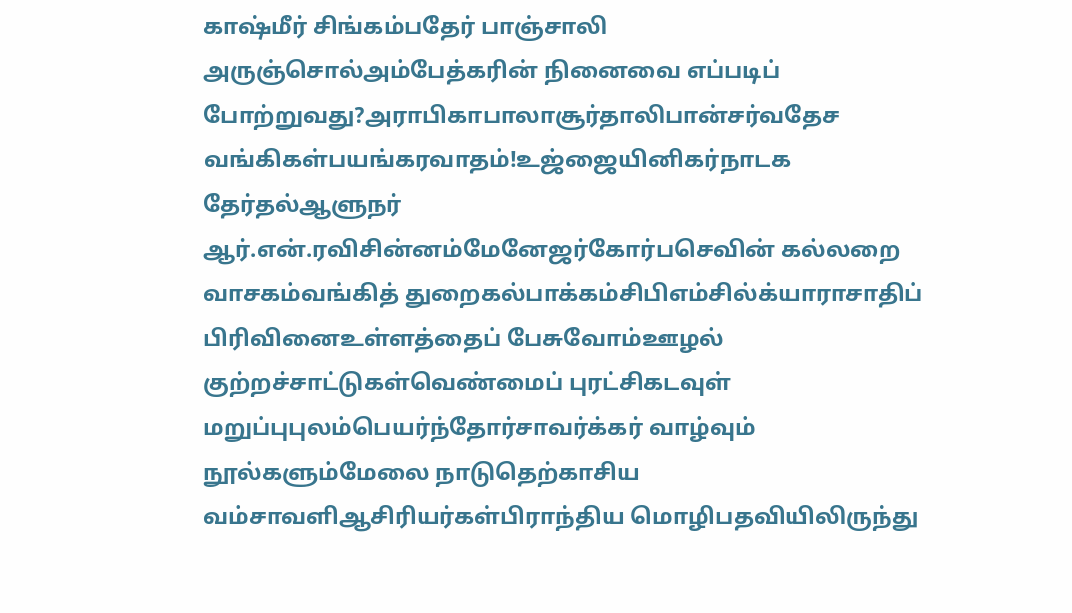காஷ்மீர் சிங்கம்பதேர் பாஞ்சாலி அருஞ்சொல்அம்பேத்கரின் நினைவை எப்படிப் போற்றுவது?அராபிகாபாலாசூர்தாலிபான்சர்வதேச வங்கிகள்பயங்கரவாதம்!உஜ்ஜையினிகர்நாடக தேர்தல்ஆளுநர் ஆர்.என்.ரவிசின்னம்மேனேஜர்கோர்பசெவின் கல்லறை வாசகம்வங்கித் துறைகல்பாக்கம்சிபிஎம்சில்க்யாராசாதிப் பிரிவினைஉள்ளத்தைப் பேசுவோம்ஊழல் குற்றச்சாட்டுகள்வெண்மைப் புரட்சிகடவுள் மறுப்புபுலம்பெயர்ந்தோர்சாவர்க்கர் வாழ்வும் நூல்களும்மேலை நாடுதெற்காசிய வம்சாவளிஆசிரியர்கள்பிராந்திய மொழிபதவியிலிருந்து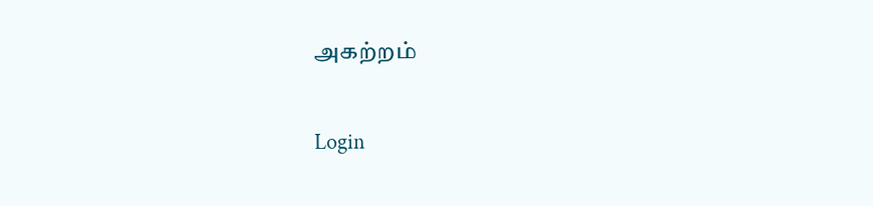அகற்றம்

Login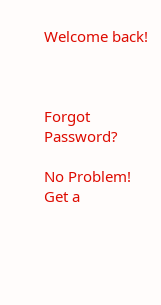Welcome back!



Forgot Password?

No Problem! Get a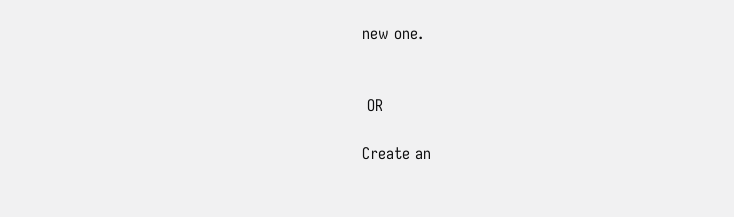new one.


 OR

Create an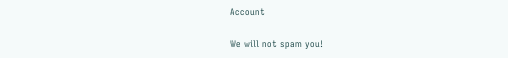Account

We will not spam you!